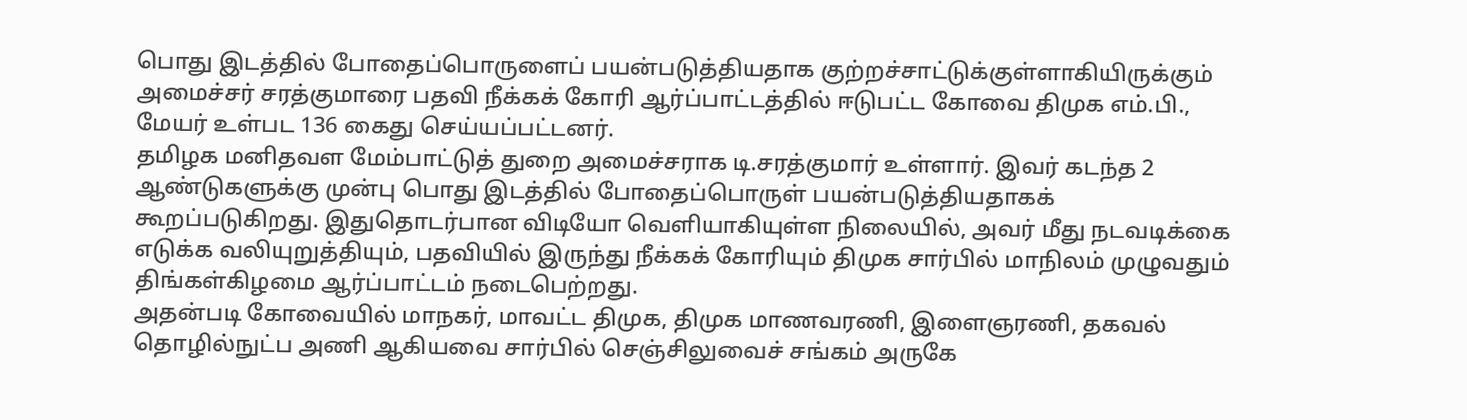பொது இடத்தில் போதைப்பொருளைப் பயன்படுத்தியதாக குற்றச்சாட்டுக்குள்ளாகியிருக்கும் அமைச்சர் சரத்குமாரை பதவி நீக்கக் கோரி ஆர்ப்பாட்டத்தில் ஈடுபட்ட கோவை திமுக எம்.பி., மேயர் உள்பட 136 கைது செய்யப்பட்டனர்.
தமிழக மனிதவள மேம்பாட்டுத் துறை அமைச்சராக டி.சரத்குமார் உள்ளார். இவர் கடந்த 2 ஆண்டுகளுக்கு முன்பு பொது இடத்தில் போதைப்பொருள் பயன்படுத்தியதாகக் கூறப்படுகிறது. இதுதொடர்பான விடியோ வெளியாகியுள்ள நிலையில், அவர் மீது நடவடிக்கை எடுக்க வலியுறுத்தியும், பதவியில் இருந்து நீக்கக் கோரியும் திமுக சார்பில் மாநிலம் முழுவதும் திங்கள்கிழமை ஆர்ப்பாட்டம் நடைபெற்றது.
அதன்படி கோவையில் மாநகர், மாவட்ட திமுக, திமுக மாணவரணி, இளைஞரணி, தகவல் தொழில்நுட்ப அணி ஆகியவை சார்பில் செஞ்சிலுவைச் சங்கம் அருகே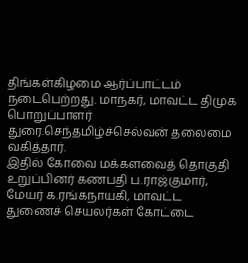திங்கள்கிழமை ஆர்ப்பாட்டம் நடைபெற்றது. மாநகர், மாவட்ட திமுக பொறுப்பாளர் துரை.செந்தமிழ்ச்செல்வன் தலைமை வகித்தார்.
இதில் கோவை மக்களவைத் தொகுதி உறுப்பினர் கணபதி ப.ராஜ்குமார், மேயர் க.ரங்கநாயகி, மாவட்ட துணைச் செயலர்கள் கோட்டை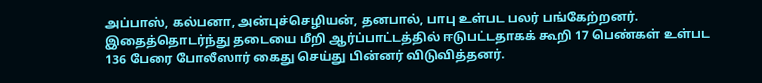அப்பாஸ், கல்பனா, அன்புச்செழியன், தனபால், பாபு உள்பட பலர் பங்கேற்றனர்.
இதைத்தொடர்ந்து தடையை மீறி ஆர்ப்பாட்டத்தில் ஈடுபட்டதாகக் கூறி 17 பெண்கள் உள்பட 136 பேரை போலீஸார் கைது செய்து பின்னர் விடுவித்தனர்.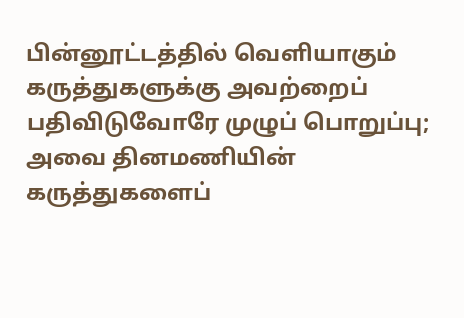பின்னூட்டத்தில் வெளியாகும் கருத்துகளுக்கு அவற்றைப் பதிவிடுவோரே முழுப் பொறுப்பு; அவை தினமணியின் கருத்துகளைப்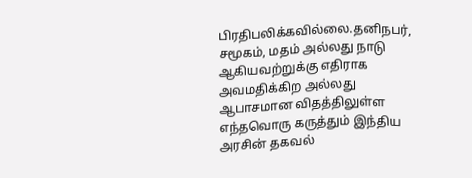பிரதிபலிக்கவில்லை.தனிநபர், சமூகம், மதம் அல்லது நாடு ஆகியவற்றுக்கு எதிராக அவமதிக்கிற அல்லது ஆபாசமான விதத்திலுள்ள எந்தவொரு கருத்தும் இந்திய அரசின் தகவல்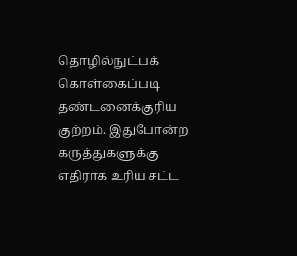தொழில்நுட்பக் கொள்கைப்படி தண்டனைக்குரிய குற்றம். இதுபோன்ற கருத்துகளுக்கு எதிராக உரிய சட்ட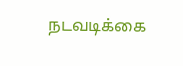நடவடிக்கை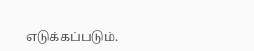எடுக்கப்படும்.